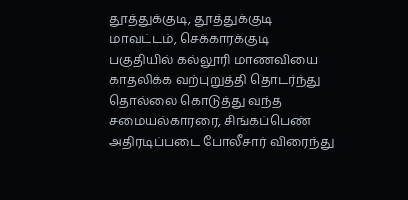தூத்துக்குடி, தூத்துக்குடி மாவட்டம், செக்காரக்குடி பகுதியில் கல்லூரி மாணவியை காதலிக்க வற்புறுத்தி தொடர்ந்து தொல்லை கொடுத்து வந்த சமையல்காரரை, சிங்கப்பெண் அதிரடிப்படை போலீசார் விரைந்து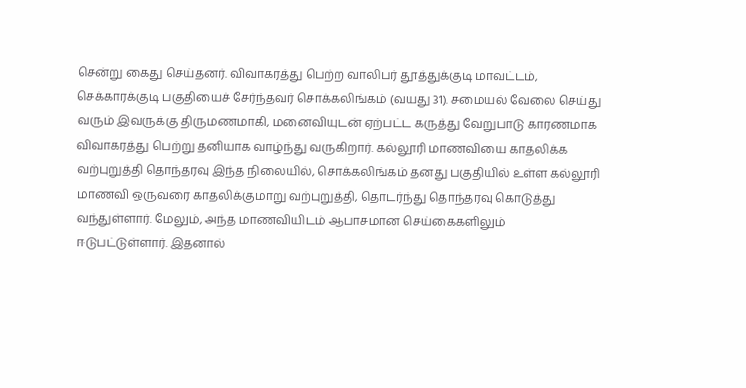சென்று கைது செய்தனர். விவாகரத்து பெற்ற வாலிபர் தூத்துக்குடி மாவட்டம், செக்காரக்குடி பகுதியைச் சேர்ந்தவர் சொக்கலிங்கம் (வயது 31). சமையல் வேலை செய்து வரும் இவருக்கு திருமணமாகி, மனைவியுடன் ஏற்பட்ட கருத்து வேறுபாடு காரணமாக விவாகரத்து பெற்று தனியாக வாழ்ந்து வருகிறார். கல்லூரி மாணவியை காதலிக்க வற்புறுத்தி தொந்தரவு இந்த நிலையில், சொக்கலிங்கம் தனது பகுதியில் உள்ள கல்லூரி மாணவி ஒருவரை காதலிக்குமாறு வற்புறுத்தி, தொடர்ந்து தொந்தரவு கொடுத்து வந்துள்ளார். மேலும், அந்த மாணவியிடம் ஆபாசமான செய்கைகளிலும் ஈடுபட்டுள்ளார். இதனால்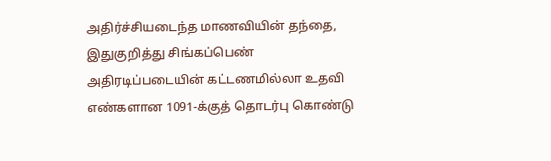அதிர்ச்சியடைந்த மாணவியின் தந்தை, இதுகுறித்து சிங்கப்பெண் அதிரடிப்படையின் கட்டணமில்லா உதவி எண்களான 1091-க்குத் தொடர்பு கொண்டு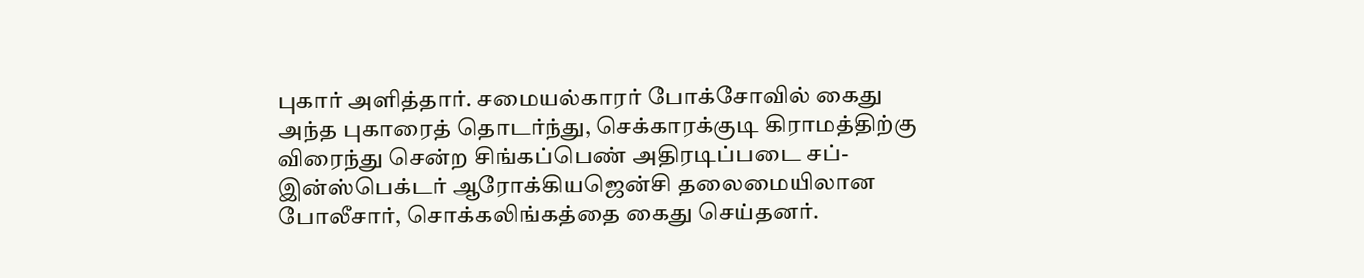புகார் அளித்தார். சமையல்காரர் போக்சோவில் கைது அந்த புகாரைத் தொடர்ந்து, செக்காரக்குடி கிராமத்திற்கு விரைந்து சென்ற சிங்கப்பெண் அதிரடிப்படை சப்-இன்ஸ்பெக்டர் ஆரோக்கியஜென்சி தலைமையிலான போலீசார், சொக்கலிங்கத்தை கைது செய்தனர்.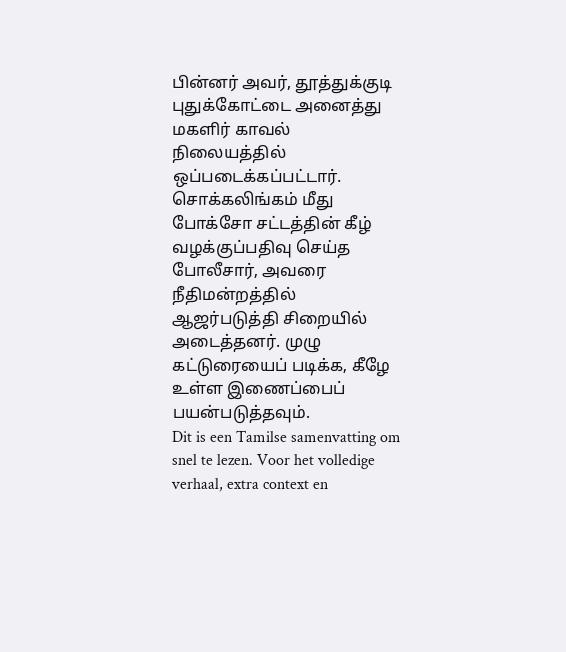பின்னர் அவர், தூத்துக்குடி புதுக்கோட்டை அனைத்து மகளிர் காவல் நிலையத்தில் ஒப்படைக்கப்பட்டார். சொக்கலிங்கம் மீது போக்சோ சட்டத்தின் கீழ் வழக்குப்பதிவு செய்த போலீசார், அவரை நீதிமன்றத்தில் ஆஜர்படுத்தி சிறையில் அடைத்தனர். முழு கட்டுரையைப் படிக்க, கீழே உள்ள இணைப்பைப் பயன்படுத்தவும்.
Dit is een Tamilse samenvatting om snel te lezen. Voor het volledige verhaal, extra context en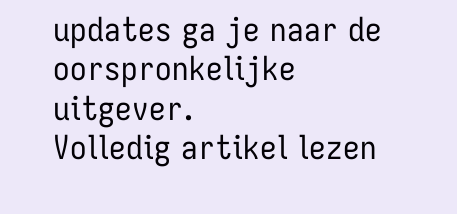updates ga je naar de oorspronkelijke uitgever.
Volledig artikel lezen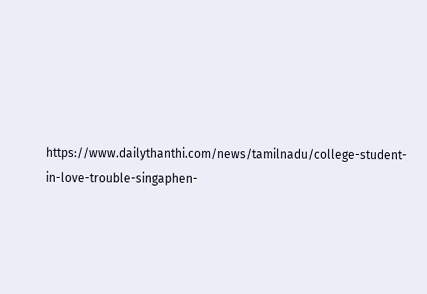https://www.dailythanthi.com/news/tamilnadu/college-student-in-love-trouble-singaphen-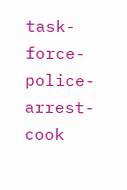task-force-police-arrest-cook